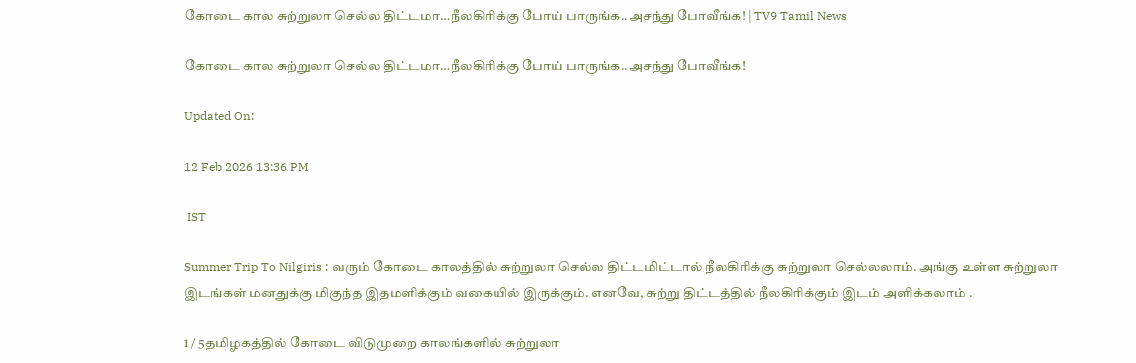கோடை கால சுற்றுலா செல்ல திட்டமா…நீலகிரிக்கு போய் பாருங்க..அசந்து போவீங்க! | TV9 Tamil News

கோடை கால சுற்றுலா செல்ல திட்டமா…நீலகிரிக்கு போய் பாருங்க..அசந்து போவீங்க!

Updated On:

12 Feb 2026 13:36 PM

 IST

Summer Trip To Nilgiris : வரும் கோடை காலத்தில் சுற்றுலா செல்ல திட்டமிட்டால் நீலகிரிக்கு சுற்றுலா செல்லலாம். அங்கு உள்ள சுற்றுலா இடங்கள் மனதுக்கு மிகுந்த இதமளிக்கும் வகையில் இருக்கும். எனவே, சுற்று திட்டத்தில் நீலகிரிக்கும் இடம் அளிக்கலாம் .

1 / 5தமிழகத்தில் கோடை விடுமுறை காலங்களில் சுற்றுலா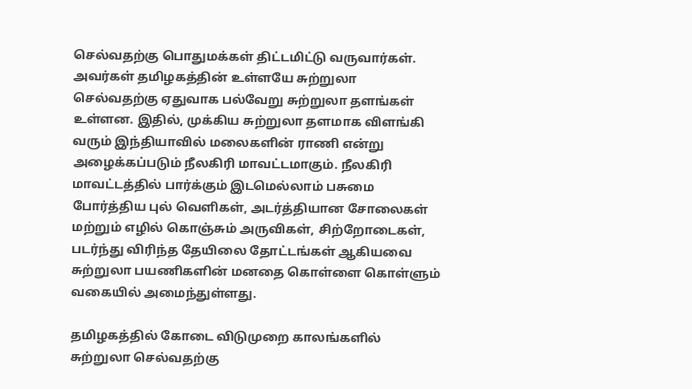செல்வதற்கு பொதுமக்கள் திட்டமிட்டு வருவார்கள். அவர்கள் தமிழகத்தின் உள்ளயே சுற்றுலா செல்வதற்கு ஏதுவாக பல்வேறு சுற்றுலா தளங்கள் உள்ளன. இதில், முக்கிய சுற்றுலா தளமாக விளங்கி வரும் இந்தியாவில் மலைகளின் ராணி என்று அழைக்கப்படும் நீலகிரி மாவட்டமாகும். நீலகிரி மாவட்டத்தில் பார்க்கும் இடமெல்லாம் பசுமை போர்த்திய புல் வெளிகள், அடர்த்தியான சோலைகள் மற்றும் எழில் கொஞ்சும் அருவிகள், சிற்றோடைகள், படர்ந்து விரிந்த தேயிலை தோட்டங்கள் ஆகியவை சுற்றுலா பயணிகளின் மனதை கொள்ளை கொள்ளும் வகையில் அமைந்துள்ளது.

தமிழகத்தில் கோடை விடுமுறை காலங்களில் சுற்றுலா செல்வதற்கு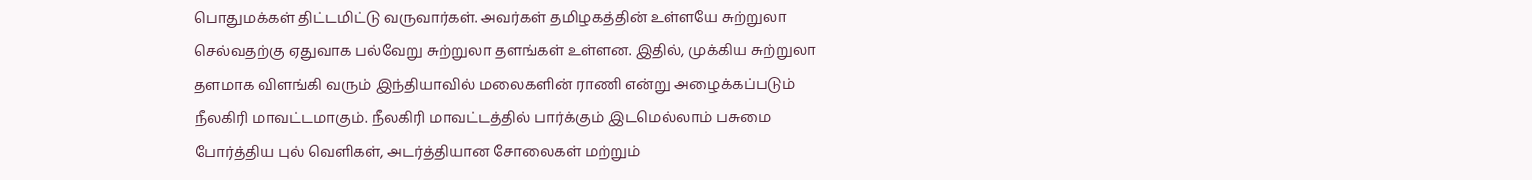பொதுமக்கள் திட்டமிட்டு வருவார்கள். அவர்கள் தமிழகத்தின் உள்ளயே சுற்றுலா செல்வதற்கு ஏதுவாக பல்வேறு சுற்றுலா தளங்கள் உள்ளன. இதில், முக்கிய சுற்றுலா தளமாக விளங்கி வரும் இந்தியாவில் மலைகளின் ராணி என்று அழைக்கப்படும் நீலகிரி மாவட்டமாகும். நீலகிரி மாவட்டத்தில் பார்க்கும் இடமெல்லாம் பசுமை போர்த்திய புல் வெளிகள், அடர்த்தியான சோலைகள் மற்றும்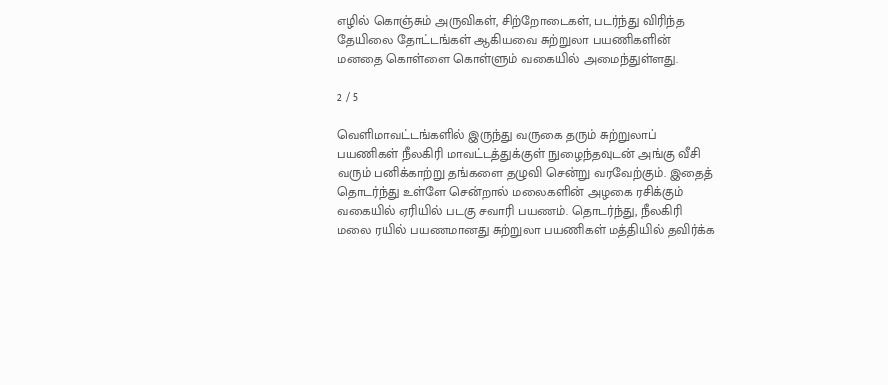எழில் கொஞ்சும் அருவிகள், சிற்றோடைகள், படர்ந்து விரிந்த தேயிலை தோட்டங்கள் ஆகியவை சுற்றுலா பயணிகளின் மனதை கொள்ளை கொள்ளும் வகையில் அமைந்துள்ளது.

2 / 5

வெளிமாவட்டங்களில் இருந்து வருகை தரும் சுற்றுலாப் பயணிகள் நீலகிரி மாவட்டத்துக்குள் நுழைந்தவுடன் அங்கு வீசி வரும் பனிக்காற்று தங்களை தழுவி சென்று வரவேற்கும். இதைத் தொடர்ந்து உள்ளே சென்றால் மலைகளின் அழகை ரசிக்கும் வகையில் ஏரியில் படகு சவாரி பயணம். தொடர்ந்து, நீலகிரி மலை ரயில் பயணமானது சுற்றுலா பயணிகள் மத்தியில் தவிர்க்க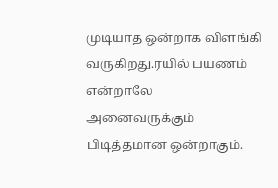முடியாத ஒன்றாக விளங்கி வருகிறது.ரயில் பயணம் என்றாலே அனைவருக்கும் பிடித்தமான ஒன்றாகும்.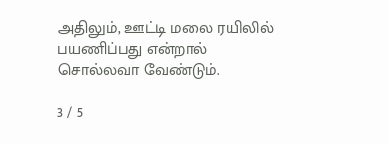அதிலும், ஊட்டி மலை ரயிலில் பயணிப்பது என்றால் சொல்லவா வேண்டும்.

3 / 5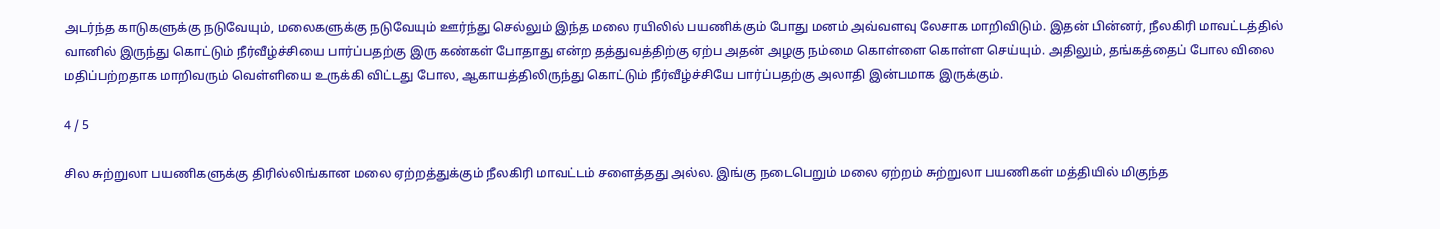அடர்ந்த காடுகளுக்கு நடுவேயும், மலைகளுக்கு நடுவேயும் ஊர்ந்து செல்லும் இந்த மலை ரயிலில் பயணிக்கும் போது மனம் அவ்வளவு லேசாக மாறிவிடும். இதன் பின்னர், நீலகிரி மாவட்டத்தில் வானில் இருந்து கொட்டும் நீர்வீழ்ச்சியை பார்ப்பதற்கு இரு கண்கள் போதாது என்ற தத்துவத்திற்கு ஏற்ப அதன் அழகு நம்மை கொள்ளை கொள்ள செய்யும். அதிலும், தங்கத்தைப் போல விலை மதிப்பற்றதாக மாறிவரும் வெள்ளியை உருக்கி விட்டது போல, ஆகாயத்திலிருந்து கொட்டும் நீர்வீழ்ச்சியே பார்ப்பதற்கு அலாதி இன்பமாக இருக்கும்.

4 / 5

சில சுற்றுலா பயணிகளுக்கு திரில்லிங்கான மலை ஏற்றத்துக்கும் நீலகிரி மாவட்டம் சளைத்தது அல்ல. இங்கு நடைபெறும் மலை ஏற்றம் சுற்றுலா பயணிகள் மத்தியில் மிகுந்த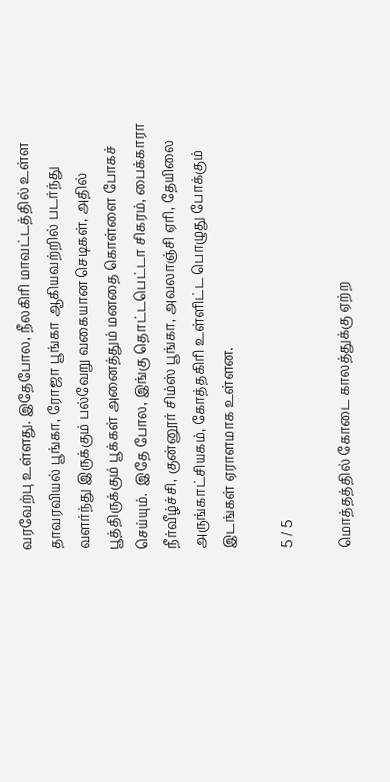வரவேற்பு உள்ளது. இதேபோல, நீலகிரி மாவட்டத்தில் உள்ள தாவரவியல் பூங்கா, ரோஜா பூங்கா ஆகியவற்றில் படர்ந்து வளர்ந்து இருக்கும் பல்வேறு வகையான செடிகள், அதில் பூத்திருக்கும் பூக்கள் அனைத்தும் மனதை கொள்ளை போகச் செய்யும்.  இதே போல, இங்கு தொட்டபெட்டா சிகரம், பைக்காரா நீர்வீழ்ச்சி, குன்னூர் சிம்ஸ் பூங்கா, அவலாஞ்சி ஏரி, தேயிலை அருங்காட்சியகம், கோத்தகிரி உள்ளிட்ட பொழுது போக்கும் இடங்கள் ஏராளமாக உள்ளன.

5 / 5

மொத்தத்தில் கோடை காலத்துக்கு ஏற்ற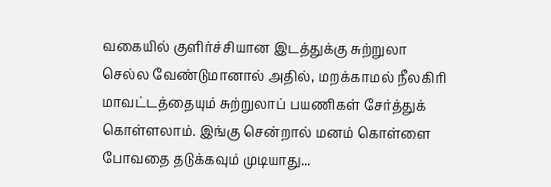வகையில் குளிர்ச்சியான இடத்துக்கு சுற்றுலா செல்ல வேண்டுமானால் அதில், மறக்காமல் நீலகிரி மாவட்டத்தையும் சுற்றுலாப் பயணிகள் சேர்த்துக் கொள்ளலாம். இங்கு சென்றால் மனம் கொள்ளை போவதை தடுக்கவும் முடியாது...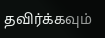தவிர்க்கவும்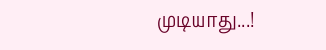முடியாது...!